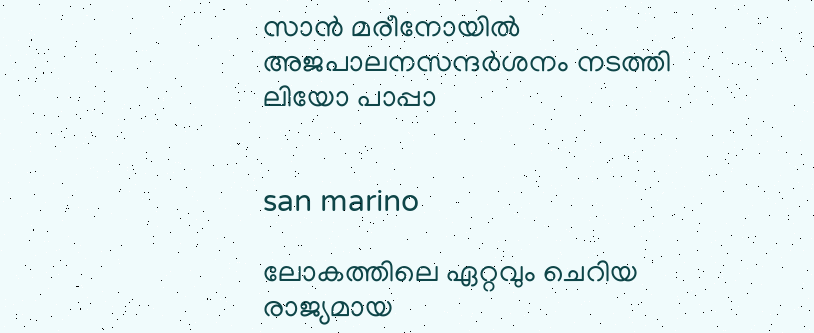സാന്‍ മരീനോയില്‍ അജപാലനസന്ദര്‍ശനം നടത്തി ലിയോ പാപ്പാ


san marino

ലോകത്തിലെ ഏറ്റവും ചെറിയ രാജ്യമായ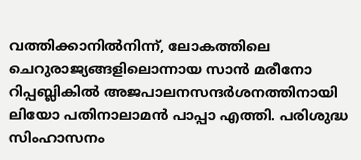വത്തിക്കാനില്‍നിന്ന്, ലോകത്തിലെ ചെറുരാജ്യങ്ങളിലൊന്നായ സാന്‍ മരീനോ റിപ്പബ്ലികില്‍ അജപാലനസന്ദര്‍ശനത്തിനായി ലിയോ പതിനാലാമന്‍ പാപ്പാ എത്തി. പരിശുദ്ധ സിംഹാസനം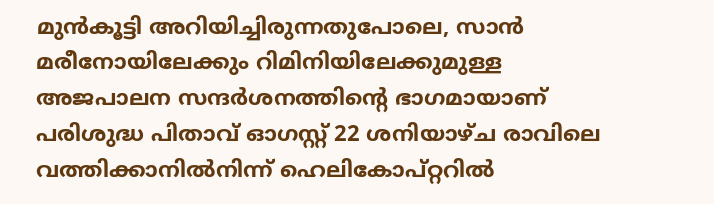മുന്‍കൂട്ടി അറിയിച്ചിരുന്നതുപോലെ, സാന്‍ മരീനോയിലേക്കും റിമിനിയിലേക്കുമുള്ള അജപാലന സന്ദര്‍ശനത്തിന്റെ ഭാഗമായാണ് പരിശുദ്ധ പിതാവ് ഓഗസ്റ്റ് 22 ശനിയാഴ്ച രാവിലെ വത്തിക്കാനില്‍നിന്ന് ഹെലികോപ്റ്ററില്‍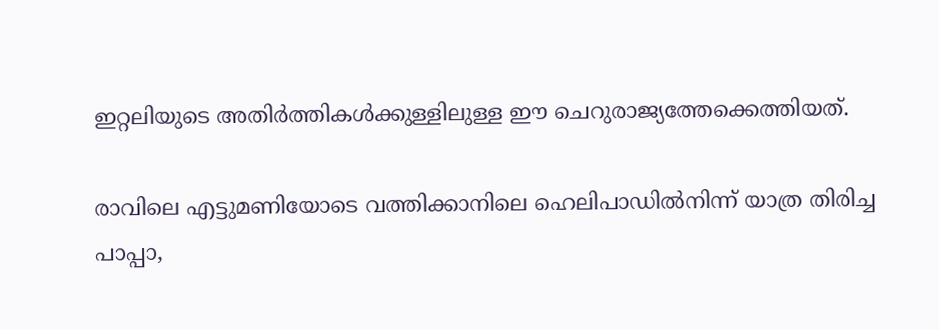ഇറ്റലിയുടെ അതിര്‍ത്തികള്‍ക്കുള്ളിലുള്ള ഈ ചെറുരാജ്യത്തേക്കെത്തിയത്.

രാവിലെ എട്ടുമണിയോടെ വത്തിക്കാനിലെ ഹെലിപാഡില്‍നിന്ന് യാത്ര തിരിച്ച പാപ്പാ,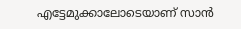എട്ടേമുക്കാലോടെയാണ് സാന്‍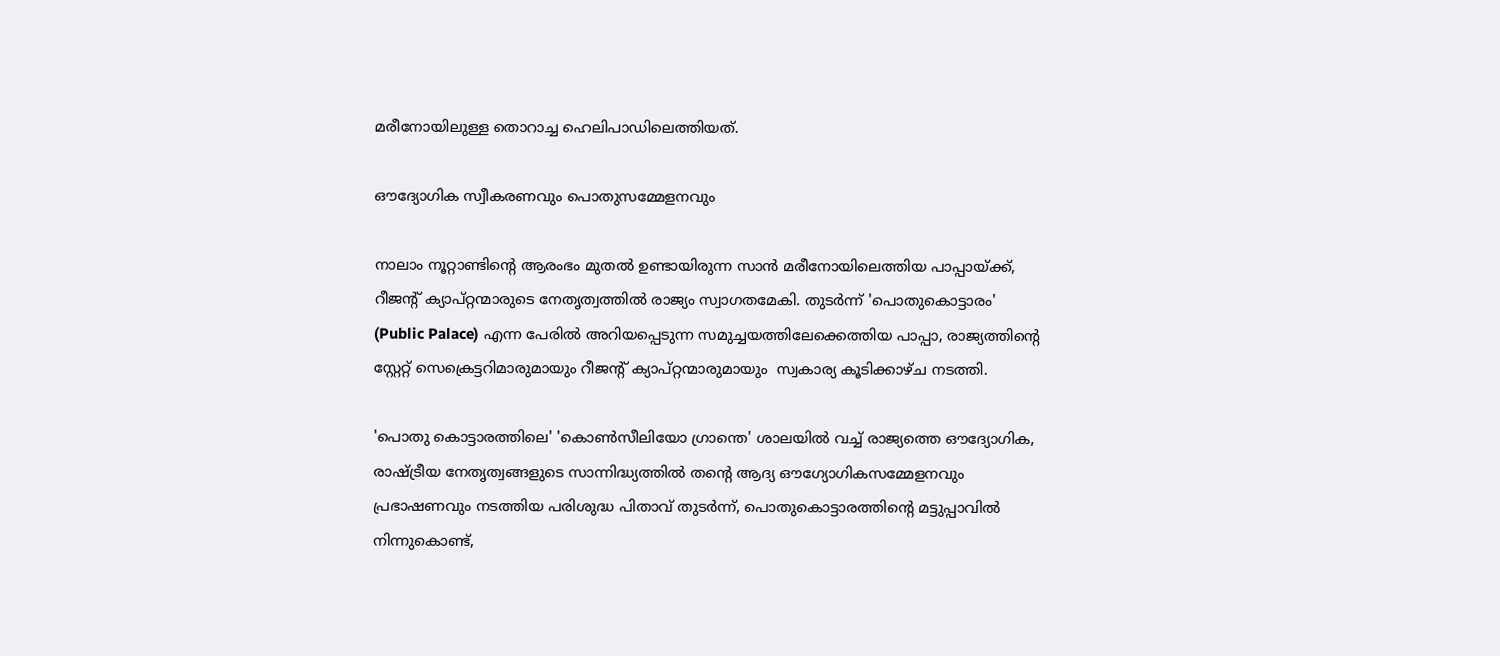മരീനോയിലുള്ള തൊറാച്ച ഹെലിപാഡിലെത്തിയത്.

ഔദ്യോഗിക സ്വീകരണവും പൊതുസമ്മേളനവും

നാലാം നൂറ്റാണ്ടിന്റെ ആരംഭം മുതല്‍ ഉണ്ടായിരുന്ന സാന്‍ മരീനോയിലെത്തിയ പാപ്പായ്ക്ക്, റീജന്റ് ക്യാപ്റ്റന്മാരുടെ നേതൃത്വത്തില്‍ രാജ്യം സ്വാഗതമേകി. തുടര്‍ന്ന് 'പൊതുകൊട്ടാരം' (Public Palace) എന്ന പേരില്‍ അറിയപ്പെടുന്ന സമുച്ചയത്തിലേക്കെത്തിയ പാപ്പാ, രാജ്യത്തിന്റെ സ്റ്റേറ്റ് സെക്രെട്ടറിമാരുമായും റീജന്റ് ക്യാപ്റ്റന്മാരുമായും  സ്വകാര്യ കൂടിക്കാഴ്ച നടത്തി.

'പൊതു കൊട്ടാരത്തിലെ' 'കൊണ്‍സീലിയോ ഗ്രാന്തെ' ശാലയില്‍ വച്ച് രാജ്യത്തെ ഔദ്യോഗിക, രാഷ്ട്രീയ നേതൃത്വങ്ങളുടെ സാന്നിദ്ധ്യത്തില്‍ തന്റെ ആദ്യ ഔഗ്യോഗികസമ്മേളനവും പ്രഭാഷണവും നടത്തിയ പരിശുദ്ധ പിതാവ് തുടര്‍ന്ന്, പൊതുകൊട്ടാരത്തിന്റെ മട്ടുപ്പാവില്‍ നിന്നുകൊണ്ട്,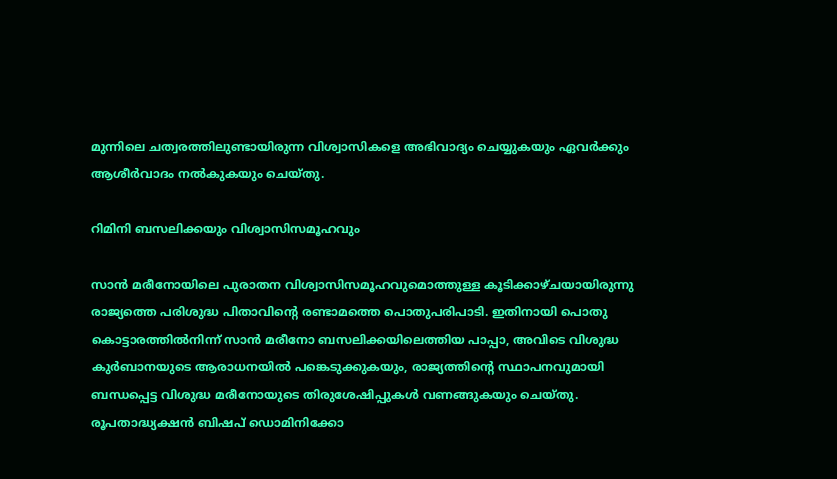മുന്നിലെ ചത്വരത്തിലുണ്ടായിരുന്ന വിശ്വാസികളെ അഭിവാദ്യം ചെയ്യുകയും ഏവര്‍ക്കും ആശീര്‍വാദം നല്‍കുകയും ചെയ്തു.

റിമിനി ബസലിക്കയും വിശ്വാസിസമൂഹവും

സാന്‍ മരീനോയിലെ പുരാതന വിശ്വാസിസമൂഹവുമൊത്തുള്ള കൂടിക്കാഴ്ചയായിരുന്നു രാജ്യത്തെ പരിശുദ്ധ പിതാവിന്റെ രണ്ടാമത്തെ പൊതുപരിപാടി. ഇതിനായി പൊതു കൊട്ടാരത്തില്‍നിന്ന് സാന്‍ മരീനോ ബസലിക്കയിലെത്തിയ പാപ്പാ, അവിടെ വിശുദ്ധ കുര്‍ബാനയുടെ ആരാധനയില്‍ പങ്കെടുക്കുകയും, രാജ്യത്തിന്റെ സ്ഥാപനവുമായി ബന്ധപ്പെട്ട വിശുദ്ധ മരീനോയുടെ തിരുശേഷിപ്പുകള്‍ വണങ്ങുകയും ചെയ്തു. രൂപതാദ്ധ്യക്ഷന്‍ ബിഷപ് ഡൊമിനിക്കോ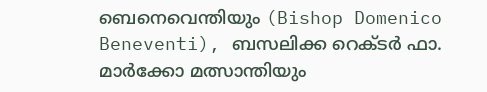ബെനെവെന്തിയും (Bishop Domenico Beneventi), ബസലിക്ക റെക്ടര്‍ ഫാ. മാര്‍ക്കോ മത്സാന്തിയും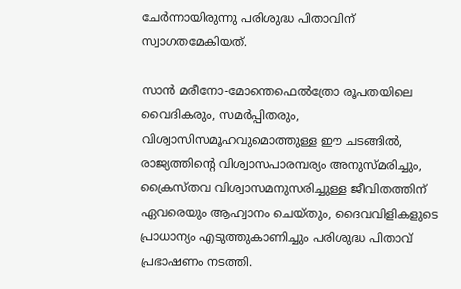ചേര്‍ന്നായിരുന്നു പരിശുദ്ധ പിതാവിന് സ്വാഗതമേകിയത്.

സാന്‍ മരീനോ-മോന്തെഫെല്‍ത്രോ രൂപതയിലെ വൈദികരും, സമര്‍പ്പിതരും, വിശ്വാസിസമൂഹവുമൊത്തുള്ള ഈ ചടങ്ങില്‍, രാജ്യത്തിന്റെ വിശ്വാസപാരമ്പര്യം അനുസ്മരിച്ചും, ക്രൈസ്തവ വിശ്വാസമനുസരിച്ചുള്ള ജീവിതത്തിന് ഏവരെയും ആഹ്വാനം ചെയ്തും, ദൈവവിളികളുടെ പ്രാധാന്യം എടുത്തുകാണിച്ചും പരിശുദ്ധ പിതാവ് പ്രഭാഷണം നടത്തി.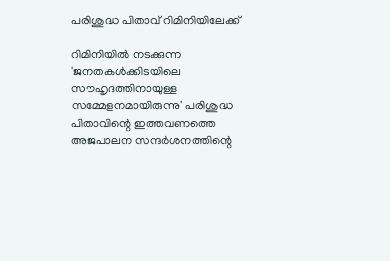പരിശുദ്ധ പിതാവ് റിമിനിയിലേക്ക്

റിമിനിയില്‍ നടക്കുന്ന 'ജനതകള്‍ക്കിടയിലെ സൗഹൃദത്തിനായുള്ള സമ്മേളനമായിരുന്നു' പരിശുദ്ധ പിതാവിന്റെ ഇത്തവണത്തെ അജപാലന സന്ദര്‍ശനത്തിന്റെ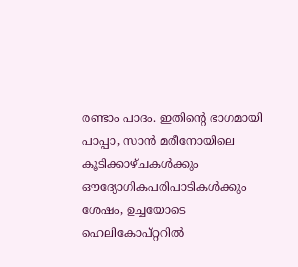രണ്ടാം പാദം. ഇതിന്റെ ഭാഗമായി പാപ്പാ, സാന്‍ മരീനോയിലെ കൂടിക്കാഴ്ചകള്‍ക്കും ഔദ്യോഗികപരിപാടികള്‍ക്കും ശേഷം, ഉച്ചയോടെ ഹെലികോപ്റ്ററില്‍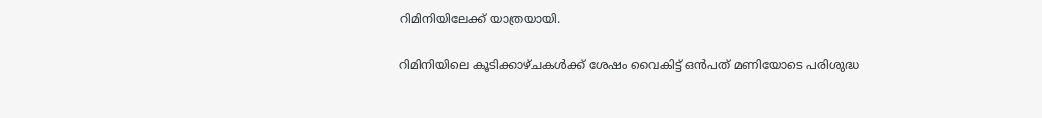റിമിനിയിലേക്ക് യാത്രയായി.

റിമിനിയിലെ കൂടിക്കാഴ്ചകള്‍ക്ക് ശേഷം വൈകിട്ട് ഒന്‍പത് മണിയോടെ പരിശുദ്ധ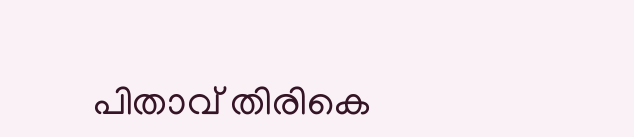പിതാവ് തിരികെ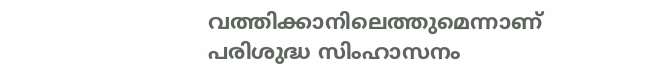വത്തിക്കാനിലെത്തുമെന്നാണ് പരിശുദ്ധ സിംഹാസനം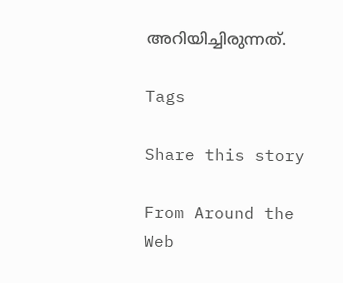അറിയിച്ചിരുന്നത്.

Tags

Share this story

From Around the Web